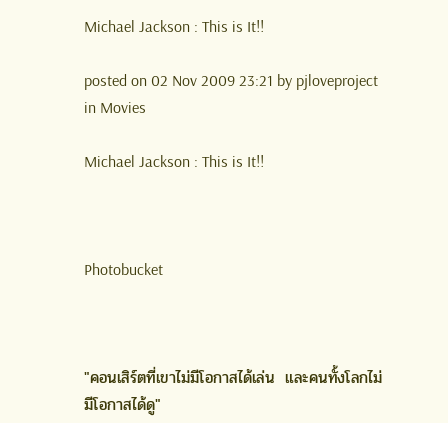Michael Jackson : This is It!!

posted on 02 Nov 2009 23:21 by pjloveproject  in Movies

Michael Jackson : This is It!!



Photobucket



"คอนเสิร์ตที่เขาไม่มีโอกาสได้เล่น  และคนทั้งโลกไม่มีโอกาสได้ดู"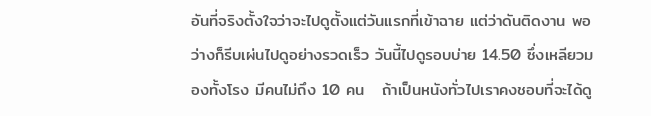อันที่จริงตั้งใจว่าจะไปดูตั้งแต่วันแรกที่เข้าฉาย แต่ว่าดันติดงาน พอว่างก็รีบเผ่นไปดูอย่างรวดเร็ว วันนี้ไปดูรอบบ่าย 14.50 ซึ่งเหลียวมองทั้งโรง มีคนไม่ถึง 10 คน   ถ้าเป็นหนังทั่วไปเราคงชอบที่จะได้ดู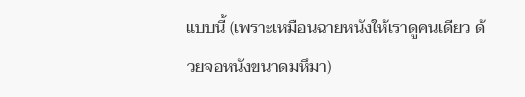แบบนี้ (เพราะเหมือนฉายหนังให้เราดูคนเดียว ด้วยจอหนังขนาดมหึมา)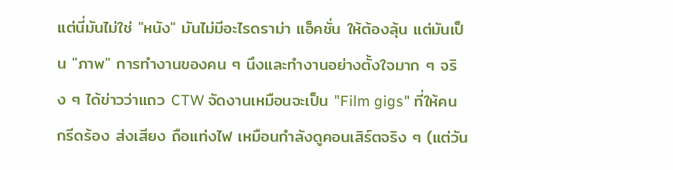แต่นี่มันไม่ใช่ "หนัง" มันไม่มีอะไรดราม่า แอ็คชั่น ให้ต้องลุ้น แต่มันเป็น "ภาพ" การทำงานของคน ๆ นึงและทำงานอย่างตั้งใจมาก ๆ จริง ๆ ได้ข่าวว่าแถว CTW จัดงานเหมือนจะเป็น "Film gigs" ที่ให้คนกรีดร้อง ส่งเสียง ถือแท่งไฟ เหมือนกำลังดูคอนเสิร์ตจริง ๆ (แต่วัน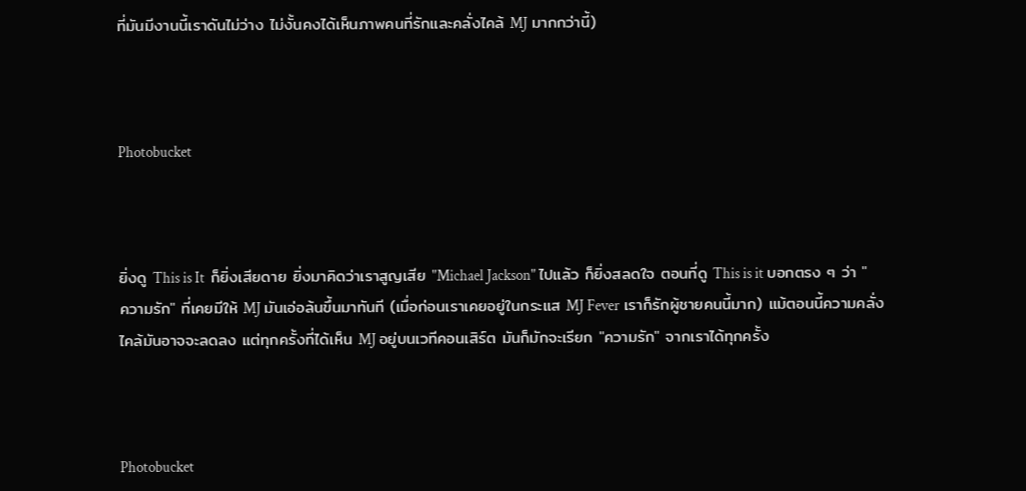ที่มันมีงานนี้เราดันไม่ว่าง ไม่งั้นคงได้เห็นภาพคนที่รักและคลั่งไคล้ MJ มากกว่านี้)



Photobucket



ยิ่งดู This is It  ก็ยิ่งเสียดาย ยิ่งมาคิดว่าเราสูญเสีย "Michael Jackson" ไปแล้ว ก็ยิ่งสลดใจ ตอนที่ดู This is it บอกตรง ๆ ว่า "ความรัก" ที่เคยมีให้ MJ มันเอ่อล้นขึ้นมาทันที (เมื่อก่อนเราเคยอยู่ในกระแส MJ Fever เราก็รักผู้ชายคนนี้มาก) แม้ตอนนี้ความคลั่งไคล้มันอาจจะลดลง แต่ทุกครั้งที่ได้เห็น MJ อยู่บนเวทีคอนเสิร์ต มันก็มักจะเรียก "ความรัก" จากเราได้ทุกครั้ง



Photobucket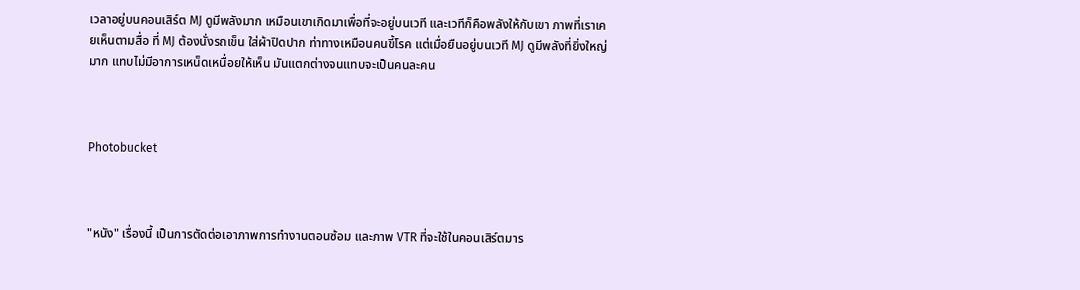เวลาอยู่บนคอนเสิร์ต MJ ดูมีพลังมาก เหมือนเขาเกิดมาเพื่อที่จะอยู่บนเวที และเวทีก็คือพลังให้กับเขา ภาพที่เราเคยเห็นตามสื่อ ที่ MJ ต้องนั่งรถเข็น ใส่ผ้าปิดปาก ท่าทางเหมือนคนขี้โรค แต่เมื่อยืนอยู่บนเวที MJ ดูมีพลังที่ยิ่งใหญ่มาก แทบไม่มีอาการเหน็ดเหนื่อยให้เห็น มันแตกต่างจนแทบจะเป็นคนละคน



Photobucket



"หนัง" เรื่องนี้ เป็นการตัดต่อเอาภาพการทำงานตอนซ้อม และภาพ VTR ที่จะใช้ในคอนเสิร์ตมาร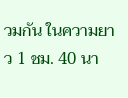วมกัน ในความยาว 1 ชม. 40 นา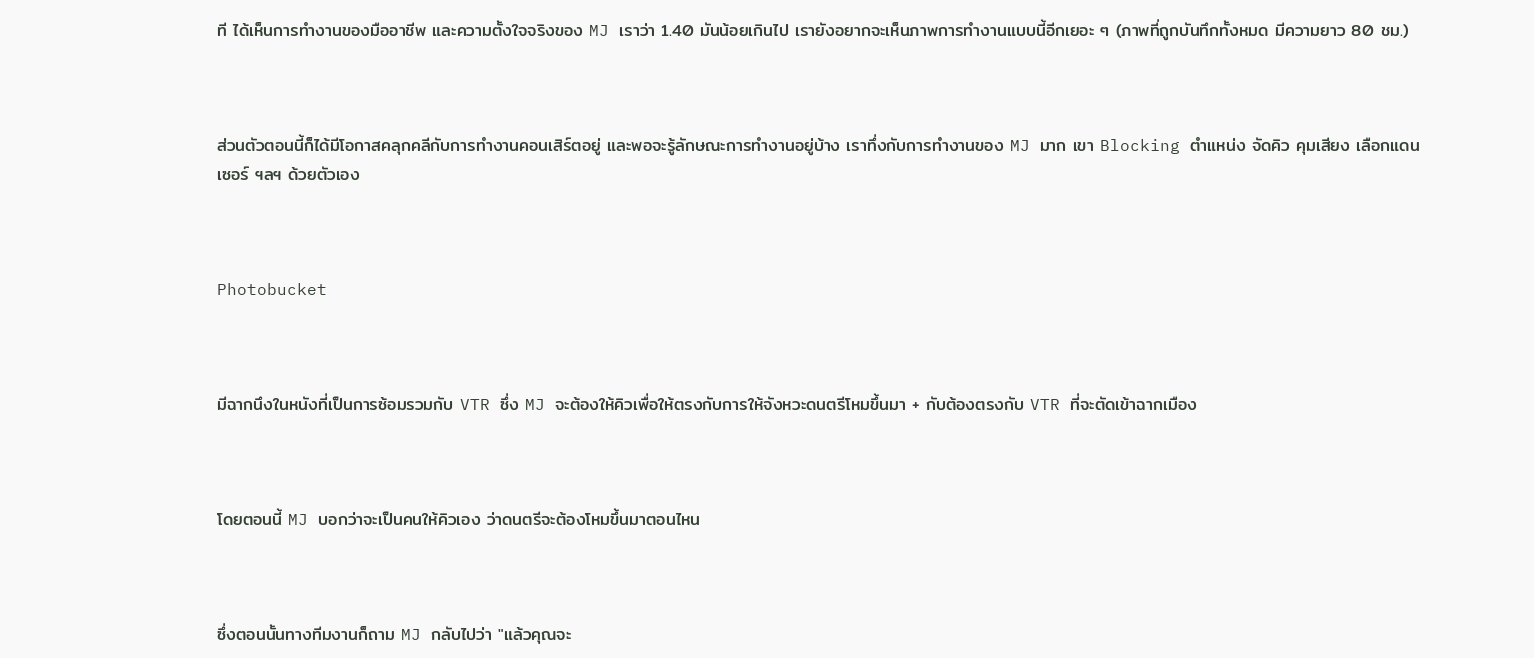ที ได้เห็นการทำงานของมืออาชีพ และความตั้งใจจริงของ MJ เราว่า 1.40 มันน้อยเกินไป เรายังอยากจะเห็นภาพการทำงานแบบนี้อีกเยอะ ๆ (ภาพที่ถูกบันทึกทั้งหมด มีความยาว 80 ชม.)



ส่วนตัวตอนนี้ก็ได้มีโอกาสคลุกคลีกับการทำงานคอนเสิร์ตอยู่ และพอจะรู้ลักษณะการทำงานอยู่บ้าง เราทึ่งกับการทำงานของ MJ มาก เขา Blocking ตำแหน่ง จัดคิว คุมเสียง เลือกแดนเซอร์ ฯลฯ ด้วยตัวเอง



Photobucket



มีฉากนึงในหนังที่เป็นการซ้อมรวมกับ VTR ซึ่ง MJ จะต้องให้คิวเพื่อให้ตรงกับการให้จังหวะดนตรีโหมขึ้นมา + กับต้องตรงกับ VTR ที่จะตัดเข้าฉากเมือง



โดยตอนนี้ MJ บอกว่าจะเป็นคนให้คิวเอง ว่าดนตรีจะต้องโหมขึ้นมาตอนไหน



ซึ่งตอนนั้นทางทีมงานก็ถาม MJ กลับไปว่า "แล้วคุณจะ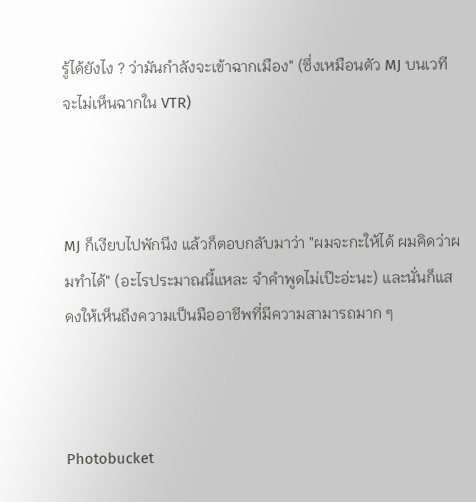รู้ได้ยังไง ? ว่ามันกำลังจะเข้าฉากเมือง" (ซึ่งเหมือนตัว MJ บนเวทีจะไม่เห็นฉากใน VTR)



MJ ก็เงียบไปพักนึง แล้วก็ตอบกลับมาว่า "ผมจะกะให้ได้ ผมคิดว่าผมทำได้" (อะไรประมาณนี้แหละ จำคำพูดไม่เป๊ะอ่ะนะ) และนั่นก็แสดงให้เห็นถึงความเป็นมืออาชีพที่มีความสามารถมาก ๆ



Photobucket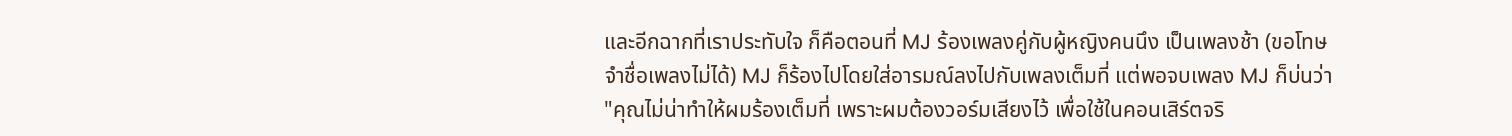และอีกฉากที่เราประทับใจ ก็คือตอนที่ MJ ร้องเพลงคู่กับผู้หญิงคนนึง เป็นเพลงช้า (ขอโทษจำชื่อเพลงไม่ได้) MJ ก็ร้องไปโดยใส่อารมณ์ลงไปกับเพลงเต็มที่ แต่พอจบเพลง MJ ก็บ่นว่า "คุณไม่น่าทำให้ผมร้องเต็มที่ เพราะผมต้องวอร์มเสียงไว้ เพื่อใช้ในคอนเสิร์ตจริ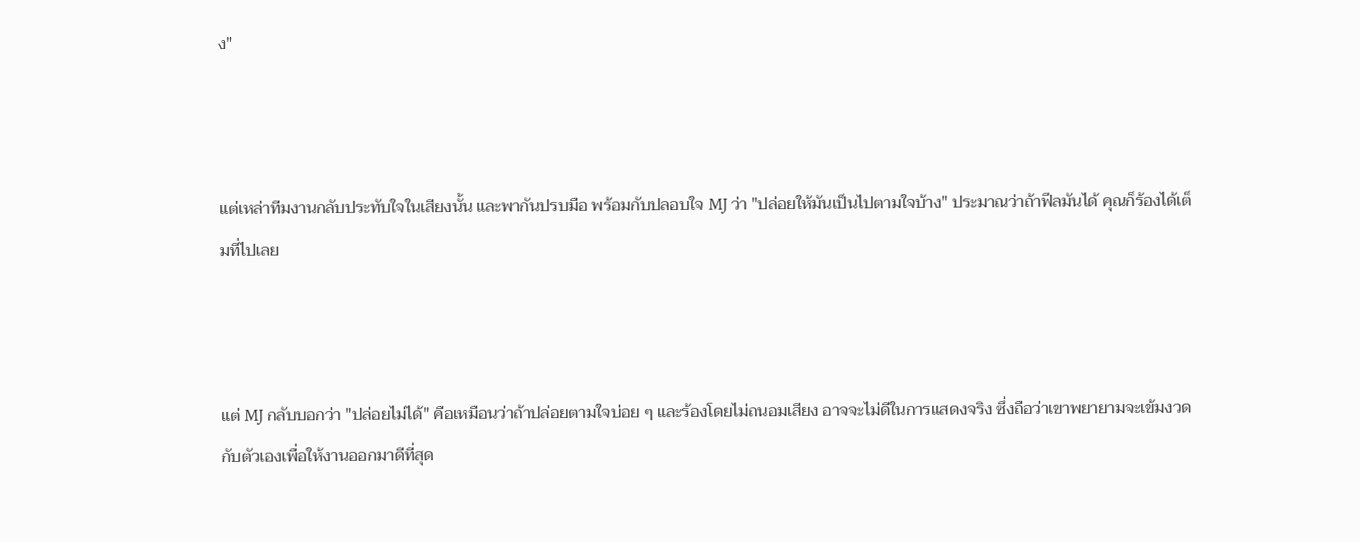ง"



แต่เหล่าทีมงานกลับประทับใจในเสียงนั้น และพากันปรบมือ พร้อมกับปลอบใจ MJ ว่า "ปล่อยให้มันเป็นไปตามใจบ้าง" ประมาณว่าถ้าฟีลมันได้ คุณก็ร้องได้เต็มที่ไปเลย



แต่ MJ กลับบอกว่า "ปล่อยไม่ได้" คือเหมือนว่าถ้าปล่อยตามใจบ่อย ๆ และร้องโดยไม่ถนอมเสียง อาจจะไม่ดีในการแสดงจริง ซึ่งถือว่าเขาพยายามจะเข้มงวดกับตัวเองเพื่อให้งานออกมาดีที่สุด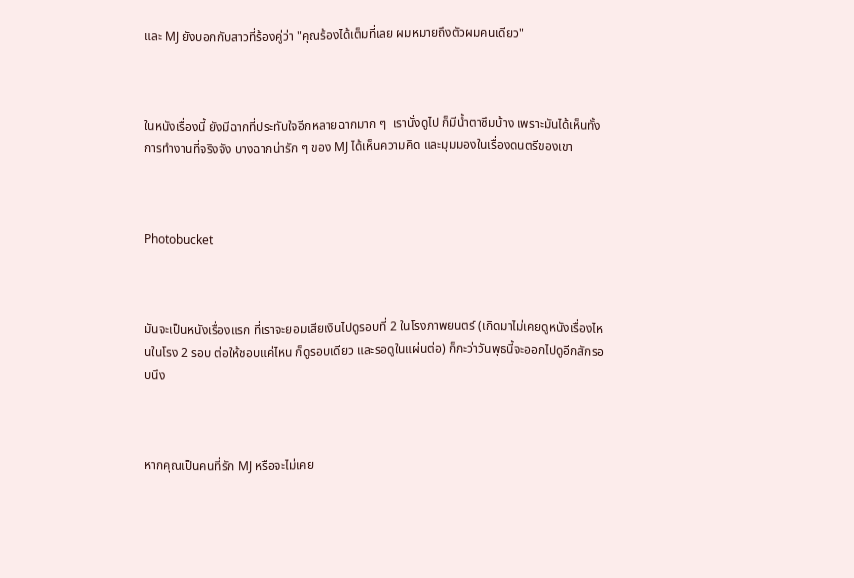และ MJ ยังบอกกับสาวที่ร้องคู่ว่า "คุณร้องได้เต็มที่เลย ผมหมายถึงตัวผมคนเดียว"



ในหนังเรื่องนี้ ยังมีฉากที่ประทับใจอีกหลายฉากมาก ๆ  เรานั่งดูไป ก็มีน้ำตาซึมบ้าง เพราะมันได้เห็นทั้งการทำงานที่จริงจัง บางฉากน่ารัก ๆ ของ MJ ได้เห็นความคิด และมุมมองในเรื่องดนตรีของเขา



Photobucket



มันจะเป็นหนังเรื่องแรก ที่เราจะยอมเสียเงินไปดูรอบที่ 2 ในโรงภาพยนตร์ (เกิดมาไม่เคยดูหนังเรื่องไหนในโรง 2 รอบ ต่อให้ชอบแค่ไหน ก็ดูรอบเดียว และรอดูในแผ่นต่อ) ก็กะว่าวันพุธนี้จะออกไปดูอีกสักรอบนึง



หากคุณเป็นคนที่รัก MJ หรือจะไม่เคย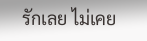รักเลย ไม่เคย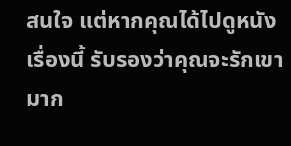สนใจ แต่หากคุณได้ไปดูหนังเรื่องนี้ รับรองว่าคุณจะรักเขามาก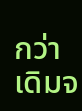กว่าเดิมจ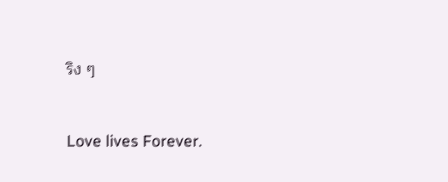ริง ๆ



Love lives Forever.